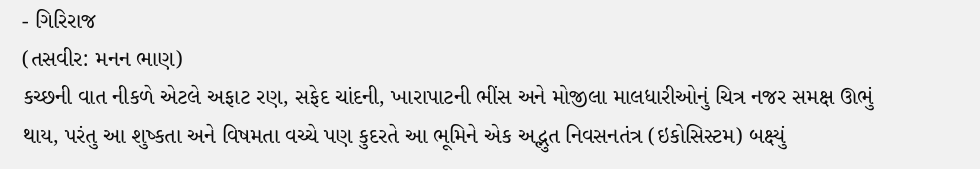- ગિરિરાજ
(તસવીર: મનન ભાણ)
કચ્છની વાત નીકળે એટલે અફાટ રણ, સફેદ ચાંદની, ખારાપાટની ભીંસ અને મોજીલા માલધારીઓનું ચિત્ર નજર સમક્ષ ઊભું થાય, પરંતુ આ શુષ્કતા અને વિષમતા વચ્ચે પણ કુદરતે આ ભૂમિને એક અદ્ભુત નિવસનતંત્ર (ઇકોસિસ્ટમ) બક્ષ્યું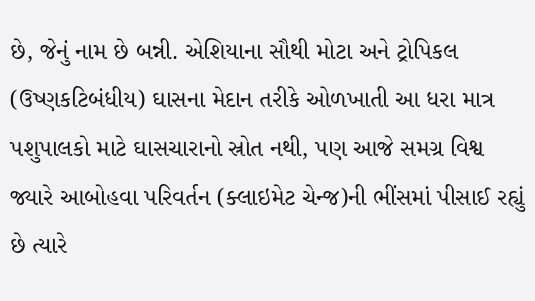છે, જેનું નામ છે બન્ની. એશિયાના સૌથી મોટા અને ટ્રોપિકલ (ઉષ્ણકટિબંધીય) ઘાસના મેદાન તરીકે ઓળખાતી આ ધરા માત્ર પશુપાલકો માટે ઘાસચારાનો સ્રોત નથી, પણ આજે સમગ્ર વિશ્વ જ્યારે આબોહવા પરિવર્તન (ક્લાઇમેટ ચેન્જ)ની ભીંસમાં પીસાઈ રહ્યું છે ત્યારે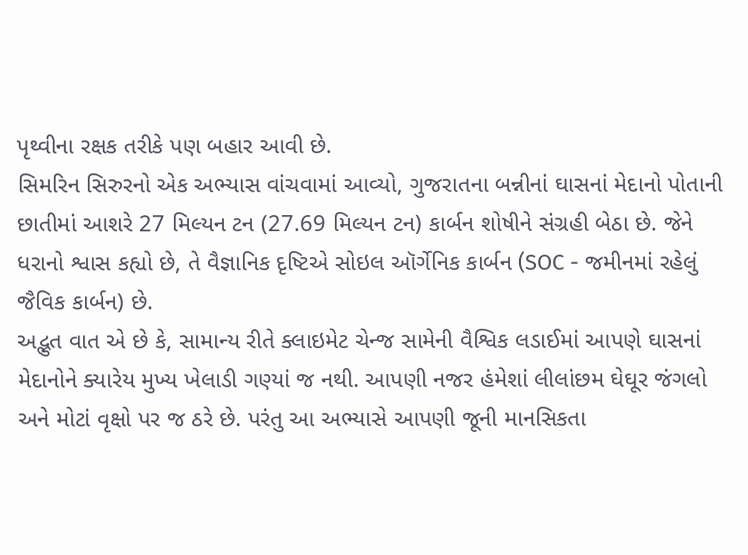પૃથ્વીના રક્ષક તરીકે પણ બહાર આવી છે.
સિમરિન સિરુરનો એક અભ્યાસ વાંચવામાં આવ્યો, ગુજરાતના બન્નીનાં ઘાસનાં મેદાનો પોતાની છાતીમાં આશરે 27 મિલ્યન ટન (27.69 મિલ્યન ટન) કાર્બન શોષીને સંગ્રહી બેઠા છે. જેને ધરાનો શ્વાસ કહ્યો છે, તે વૈજ્ઞાનિક દૃષ્ટિએ સોઇલ ઑર્ગેનિક કાર્બન (SOC - જમીનમાં રહેલું જૈવિક કાર્બન) છે.
અદ્ભુત વાત એ છે કે, સામાન્ય રીતે ક્લાઇમેટ ચેન્જ સામેની વૈશ્વિક લડાઈમાં આપણે ઘાસનાં મેદાનોને ક્યારેય મુખ્ય ખેલાડી ગણ્યાં જ નથી. આપણી નજર હંમેશાં લીલાંછમ ઘેઘૂર જંગલો અને મોટાં વૃક્ષો પર જ ઠરે છે. પરંતુ આ અભ્યાસે આપણી જૂની માનસિકતા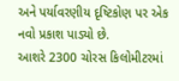અને પર્યાવરણીય દૃષ્ટિકોણ પર એક નવો પ્રકાશ પાડ્યો છે.
આશરે 2300 ચોરસ કિલોમીટરમાં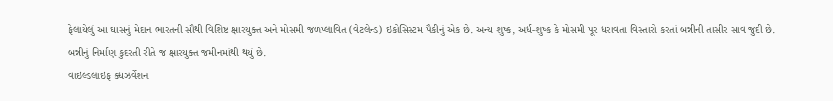ફેલાયેલું આ ઘાસનું મેદાન ભારતની સૌથી વિશિષ્ટ ક્ષારયુક્ત અને મોસમી જળપ્લાવિત (વેટલેન્ડ) ઇકોસિસ્ટમ પૈકીનું એક છે. અન્ય શુષ્ક, અર્ધ-શુષ્ક કે મોસમી પૂર ધરાવતા વિસ્તારો કરતાં બન્નીની તાસીર સાવ જુદી છે. બન્નીનું નિર્માણ કુદરતી રીતે જ ક્ષારયુક્ત જમીનમાંથી થયું છે.
વાઇલ્ડલાઇફ ક્ધઝર્વેશન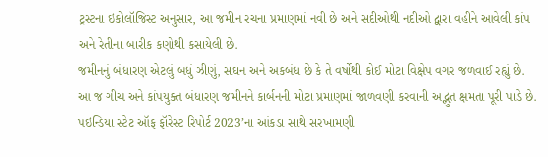ટ્રસ્ટના ઇકોલૉજિસ્ટ અનુસાર, આ જમીન રચના પ્રમાણમાં નવી છે અને સદીઓથી નદીઓ દ્વારા વહીને આવેલી કાંપ અને રેતીના બારીક કણોથી કસાયેલી છે.
જમીનનું બંધારણ એટલું બધું ઝીણું, સઘન અને અકબંધ છે કે તે વર્ષોથી કોઈ મોટા વિક્ષેપ વગર જળવાઈ રહ્યું છે. આ જ ગીચ અને કાંપયુક્ત બંધારણ જમીનને કાર્બનની મોટા પ્રમાણમાં જાળવણી કરવાની અદ્ભુત ક્ષમતા પૂરી પાડે છે. પઇન્ડિયા સ્ટેટ ઑફ ફૉરેસ્ટ રિપોર્ટ 2023’ના આંકડા સાથે સરખામણી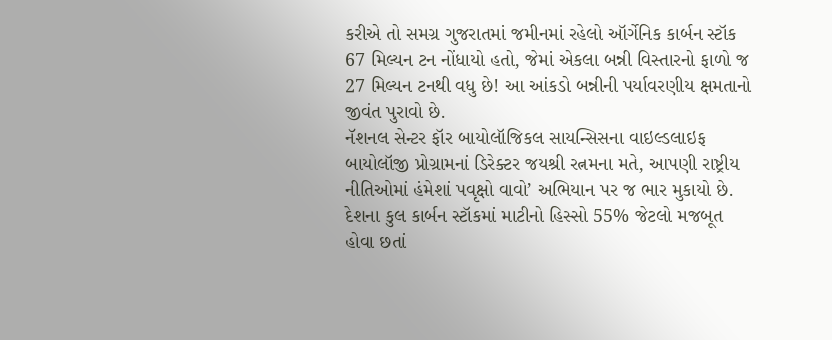કરીએ તો સમગ્ર ગુજરાતમાં જમીનમાં રહેલો ઑર્ગેનિક કાર્બન સ્ટૉક 67 મિલ્યન ટન નોંધાયો હતો, જેમાં એકલા બન્ની વિસ્તારનો ફાળો જ 27 મિલ્યન ટનથી વધુ છે! આ આંકડો બન્નીની પર્યાવરણીય ક્ષમતાનો જીવંત પુરાવો છે.
નૅશનલ સેન્ટર ફૉર બાયોલૉજિકલ સાયન્સિસના વાઇલ્ડલાઇફ બાયોલૉજી પ્રોગ્રામનાં ડિરેક્ટર જયશ્રી રત્નમના મતે, આપણી રાષ્ટ્રીય નીતિઓમાં હંમેશાં પવૃક્ષો વાવો’ અભિયાન પર જ ભાર મુકાયો છે.
દેશના કુલ કાર્બન સ્ટૉકમાં માટીનો હિસ્સો 55% જેટલો મજબૂત હોવા છતાં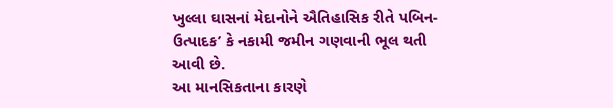ખુલ્લા ઘાસનાં મેદાનોને ઐતિહાસિક રીતે પબિન-ઉત્પાદક’ કે નકામી જમીન ગણવાની ભૂલ થતી આવી છે.
આ માનસિકતાના કારણે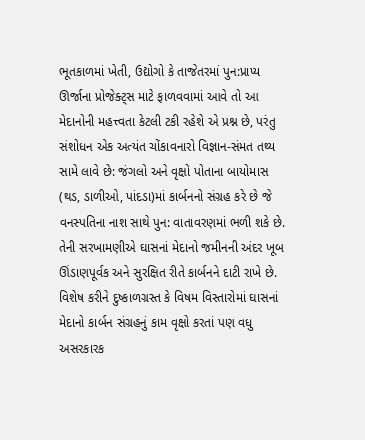ભૂતકાળમાં ખેતી, ઉદ્યોગો કે તાજેતરમાં પુન:પ્રાપ્ય ઊર્જાના પ્રોજેક્ટ્સ માટે ફાળવવામાં આવે તો આ મેદાનોની મહત્ત્વતા કેટલી ટકી રહેશે એ પ્રશ્ન છે, પરંતુ સંશોધન એક અત્યંત ચોંકાવનારો વિજ્ઞાન-સંમત તથ્ય સામે લાવે છે: જંગલો અને વૃક્ષો પોતાના બાયોમાસ (થડ, ડાળીઓ, પાંદડા)માં કાર્બનનો સંગ્રહ કરે છે જે વનસ્પતિના નાશ સાથે પુન: વાતાવરણમાં ભળી શકે છે. તેની સરખામણીએ ઘાસનાં મેદાનો જમીનની અંદર ખૂબ ઊંડાણપૂર્વક અને સુરક્ષિત રીતે કાર્બનને દાટી રાખે છે. વિશેષ કરીને દુષ્કાળગ્રસ્ત કે વિષમ વિસ્તારોમાં ઘાસનાં મેદાનો કાર્બન સંગ્રહનું કામ વૃક્ષો કરતાં પણ વધુ અસરકારક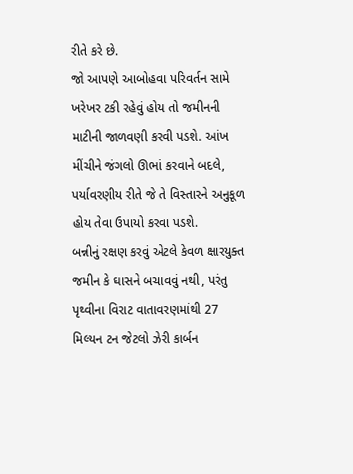રીતે કરે છે.
જો આપણે આબોહવા પરિવર્તન સામે ખરેખર ટકી રહેવું હોય તો જમીનની માટીની જાળવણી કરવી પડશે. આંખ મીંચીને જંગલો ઊભાં કરવાને બદલે, પર્યાવરણીય રીતે જે તે વિસ્તારને અનુકૂળ હોય તેવા ઉપાયો કરવા પડશે.
બન્નીનું રક્ષણ કરવું એટલે કેવળ ક્ષારયુક્ત જમીન કે ઘાસને બચાવવું નથી, પરંતુ પૃથ્વીના વિરાટ વાતાવરણમાંથી 27 મિલ્યન ટન જેટલો ઝેરી કાર્બન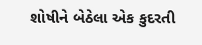શોષીને બેઠેલા એક કુદરતી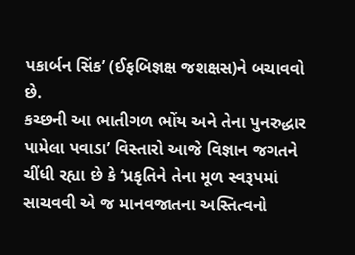પકાર્બન સિંક’ (ઈફબિજ્ઞક્ષ જશક્ષસ)ને બચાવવો છે.
કચ્છની આ ભાતીગળ ભોંય અને તેના પુનરુદ્ધાર પામેલા પવાડા’ વિસ્તારો આજે વિજ્ઞાન જગતને ચીંધી રહ્યા છે કે ‘પ્રકૃતિને તેના મૂળ સ્વરૂપમાં સાચવવી એ જ માનવજાતના અસ્તિત્વનો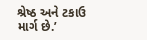શ્રેષ્ઠ અને ટકાઉ માર્ગ છે.’